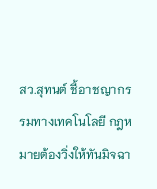สว.สุทนต์ ชี้อาชญากรรมทางเทคโนโลยี กฎหมายต้องวิ่งให้ทันมิจฉา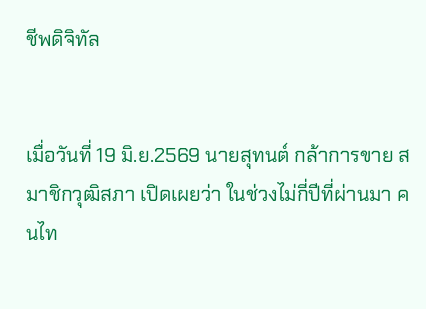ชีพดิจิทัล


เมื่อวันที่ 19 มิ.ย.2569 นายสุทนต์ กล้าการขาย สมาชิกวุฒิสภา เปิดเผยว่า ในช่วงไม่กี่ปีที่ผ่านมา คนไท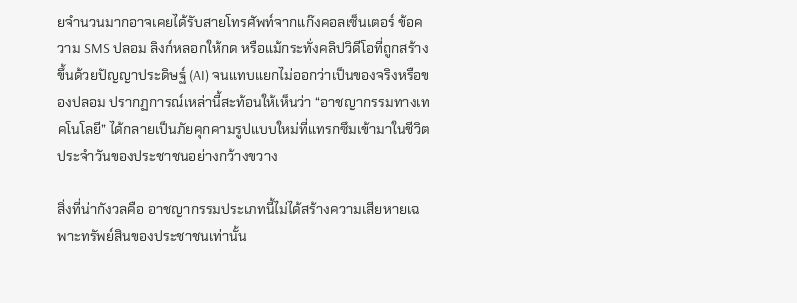ยจำนวนมากอาจเคยได้รับสายโทรศัพท์จากแก๊งคอลเซ็นเตอร์ ข้อความ SMS ปลอม ลิงก์หลอกให้กด หรือแม้กระทั่งคลิปวิดีโอที่ถูกสร้างขึ้นด้วยปัญญาประดิษฐ์ (AI) จนแทบแยกไม่ออกว่าเป็นของจริงหรือของปลอม ปรากฏการณ์เหล่านี้สะท้อนให้เห็นว่า “อาชญากรรมทางเทคโนโลยี” ได้กลายเป็นภัยคุกคามรูปแบบใหม่ที่แทรกซึมเข้ามาในชีวิตประจำวันของประชาชนอย่างกว้างขวาง

สิ่งที่น่ากังวลคือ อาชญากรรมประเภทนี้ไม่ได้สร้างความเสียหายเฉพาะทรัพย์สินของประชาชนเท่านั้น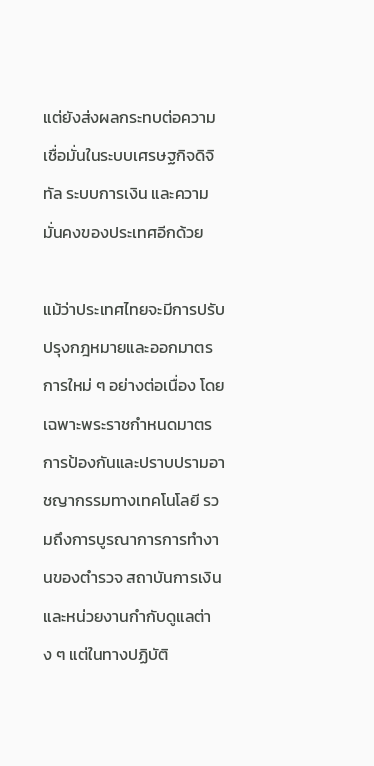แต่ยังส่งผลกระทบต่อความเชื่อมั่นในระบบเศรษฐกิจดิจิทัล ระบบการเงิน และความมั่นคงของประเทศอีกด้วย

แม้ว่าประเทศไทยจะมีการปรับปรุงกฎหมายและออกมาตรการใหม่ ๆ อย่างต่อเนื่อง โดยเฉพาะพระราชกำหนดมาตรการป้องกันและปราบปรามอาชญากรรมทางเทคโนโลยี รวมถึงการบูรณาการการทำงานของตำรวจ สถาบันการเงิน และหน่วยงานกำกับดูแลต่าง ๆ แต่ในทางปฏิบัติ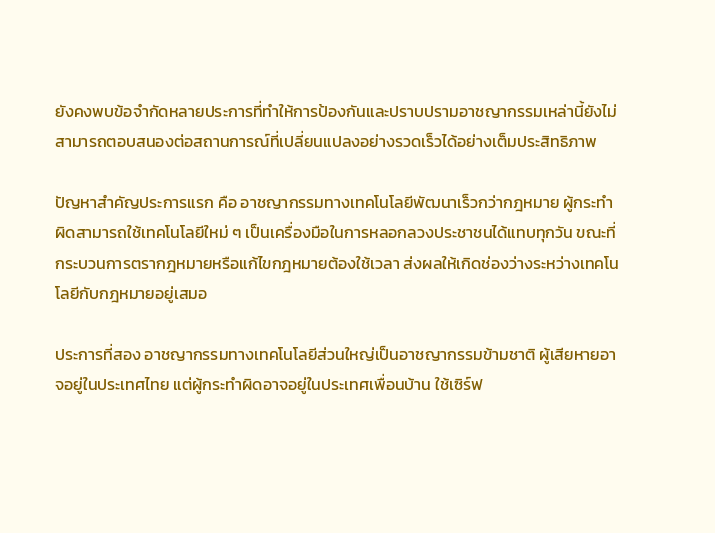ยังคงพบข้อจำกัดหลายประการที่ทำให้การป้องกันและปราบปรามอาชญากรรมเหล่านี้ยังไม่สามารถตอบสนองต่อสถานการณ์ที่เปลี่ยนแปลงอย่างรวดเร็วได้อย่างเต็มประสิทธิภาพ

ปัญหาสำคัญประการแรก คือ อาชญากรรมทางเทคโนโลยีพัฒนาเร็วกว่ากฎหมาย ผู้กระทำผิดสามารถใช้เทคโนโลยีใหม่ ๆ เป็นเครื่องมือในการหลอกลวงประชาชนได้แทบทุกวัน ขณะที่กระบวนการตรากฎหมายหรือแก้ไขกฎหมายต้องใช้เวลา ส่งผลให้เกิดช่องว่างระหว่างเทคโนโลยีกับกฎหมายอยู่เสมอ

ประการที่สอง อาชญากรรมทางเทคโนโลยีส่วนใหญ่เป็นอาชญากรรมข้ามชาติ ผู้เสียหายอาจอยู่ในประเทศไทย แต่ผู้กระทำผิดอาจอยู่ในประเทศเพื่อนบ้าน ใช้เซิร์ฟ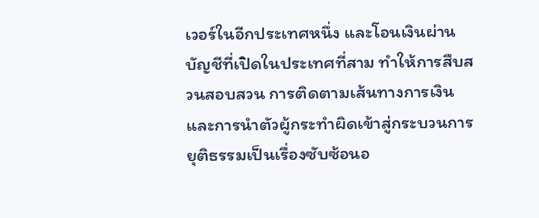เวอร์ในอีกประเทศหนึ่ง และโอนเงินผ่านบัญชีที่เปิดในประเทศที่สาม ทำให้การสืบสวนสอบสวน การติดตามเส้นทางการเงิน และการนำตัวผู้กระทำผิดเข้าสู่กระบวนการยุติธรรมเป็นเรื่องซับซ้อนอ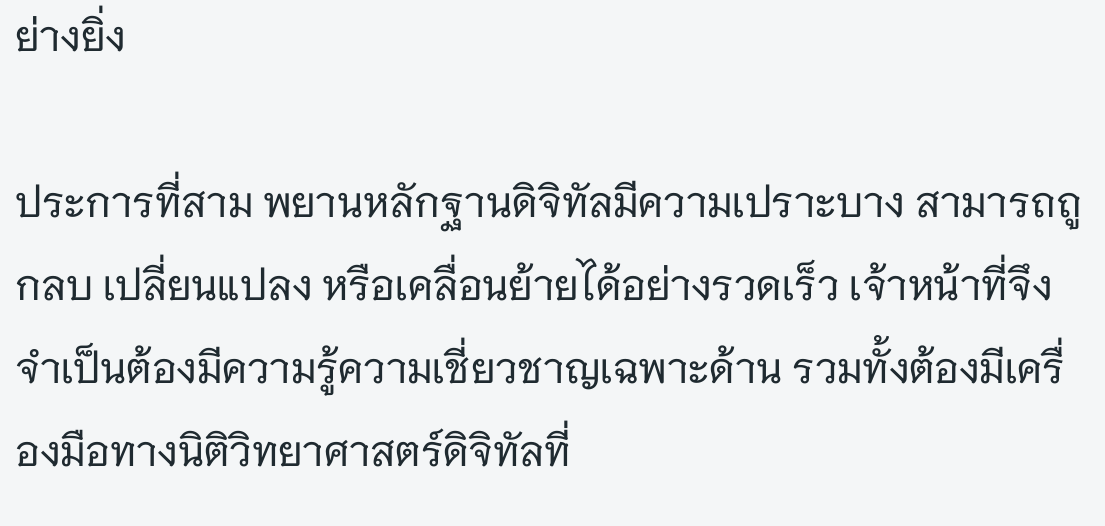ย่างยิ่ง

ประการที่สาม พยานหลักฐานดิจิทัลมีความเปราะบาง สามารถถูกลบ เปลี่ยนแปลง หรือเคลื่อนย้ายได้อย่างรวดเร็ว เจ้าหน้าที่จึงจำเป็นต้องมีความรู้ความเชี่ยวชาญเฉพาะด้าน รวมทั้งต้องมีเครื่องมือทางนิติวิทยาศาสตร์ดิจิทัลที่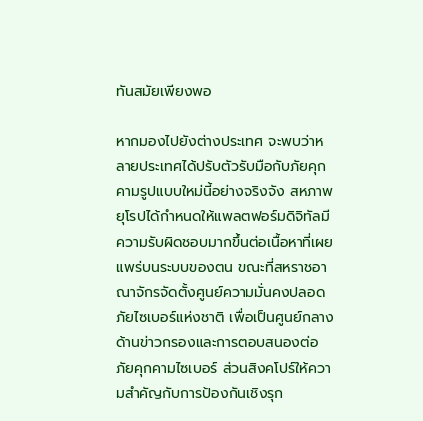ทันสมัยเพียงพอ

หากมองไปยังต่างประเทศ จะพบว่าหลายประเทศได้ปรับตัวรับมือกับภัยคุกคามรูปแบบใหม่นี้อย่างจริงจัง สหภาพยุโรปได้กำหนดให้แพลตฟอร์มดิจิทัลมีความรับผิดชอบมากขึ้นต่อเนื้อหาที่เผยแพร่บนระบบของตน ขณะที่สหราชอาณาจักรจัดตั้งศูนย์ความมั่นคงปลอดภัยไซเบอร์แห่งชาติ เพื่อเป็นศูนย์กลางด้านข่าวกรองและการตอบสนองต่อภัยคุกคามไซเบอร์ ส่วนสิงคโปร์ให้ความสำคัญกับการป้องกันเชิงรุก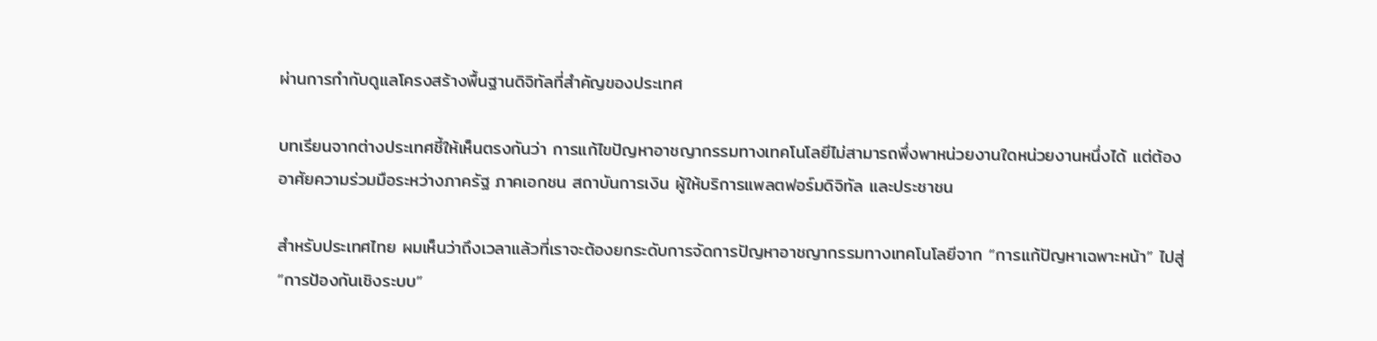ผ่านการกำกับดูแลโครงสร้างพื้นฐานดิจิทัลที่สำคัญของประเทศ

บทเรียนจากต่างประเทศชี้ให้เห็นตรงกันว่า การแก้ไขปัญหาอาชญากรรมทางเทคโนโลยีไม่สามารถพึ่งพาหน่วยงานใดหน่วยงานหนึ่งได้ แต่ต้องอาศัยความร่วมมือระหว่างภาครัฐ ภาคเอกชน สถาบันการเงิน ผู้ให้บริการแพลตฟอร์มดิจิทัล และประชาชน

สำหรับประเทศไทย ผมเห็นว่าถึงเวลาแล้วที่เราจะต้องยกระดับการจัดการปัญหาอาชญากรรมทางเทคโนโลยีจาก “การแก้ปัญหาเฉพาะหน้า” ไปสู่ “การป้องกันเชิงระบบ”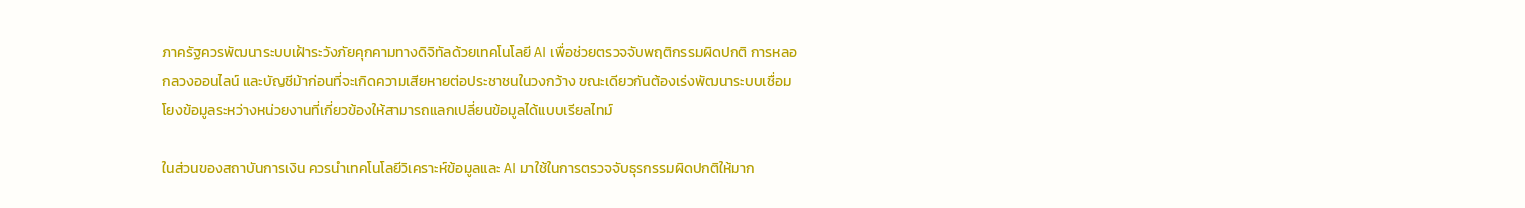ภาครัฐควรพัฒนาระบบเฝ้าระวังภัยคุกคามทางดิจิทัลด้วยเทคโนโลยี AI เพื่อช่วยตรวจจับพฤติกรรมผิดปกติ การหลอกลวงออนไลน์ และบัญชีม้าก่อนที่จะเกิดความเสียหายต่อประชาชนในวงกว้าง ขณะเดียวกันต้องเร่งพัฒนาระบบเชื่อมโยงข้อมูลระหว่างหน่วยงานที่เกี่ยวข้องให้สามารถแลกเปลี่ยนข้อมูลได้แบบเรียลไทม์

ในส่วนของสถาบันการเงิน ควรนำเทคโนโลยีวิเคราะห์ข้อมูลและ AI มาใช้ในการตรวจจับธุรกรรมผิดปกติให้มาก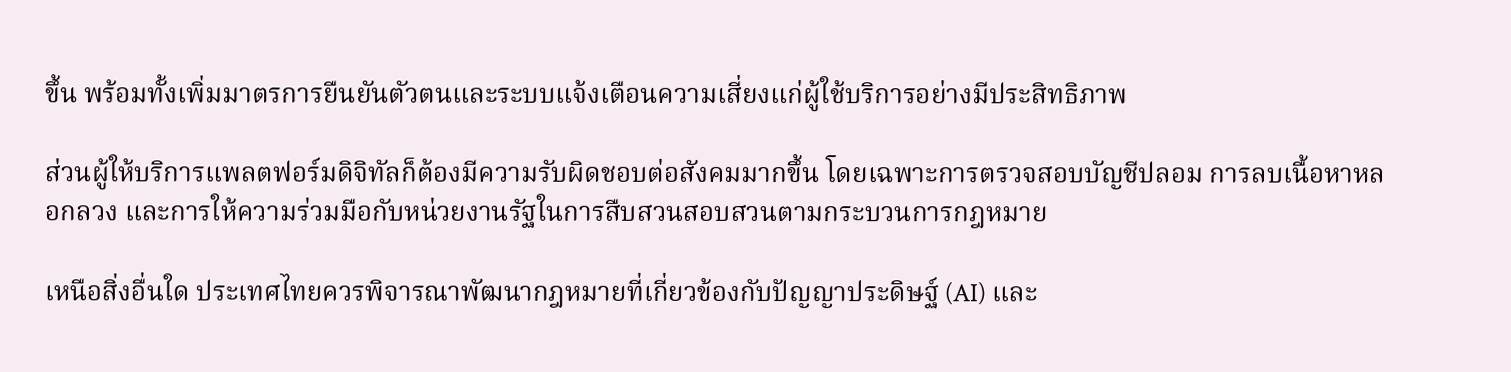ขึ้น พร้อมทั้งเพิ่มมาตรการยืนยันตัวตนและระบบแจ้งเตือนความเสี่ยงแก่ผู้ใช้บริการอย่างมีประสิทธิภาพ

ส่วนผู้ให้บริการแพลตฟอร์มดิจิทัลก็ต้องมีความรับผิดชอบต่อสังคมมากขึ้น โดยเฉพาะการตรวจสอบบัญชีปลอม การลบเนื้อหาหลอกลวง และการให้ความร่วมมือกับหน่วยงานรัฐในการสืบสวนสอบสวนตามกระบวนการกฎหมาย

เหนือสิ่งอื่นใด ประเทศไทยควรพิจารณาพัฒนากฎหมายที่เกี่ยวข้องกับปัญญาประดิษฐ์ (AI) และ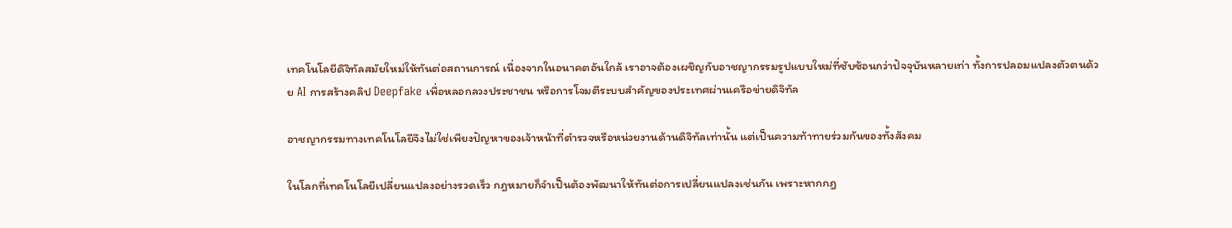เทคโนโลยีดิจิทัลสมัยใหม่ให้ทันต่อสถานการณ์ เนื่องจากในอนาคตอันใกล้ เราอาจต้องเผชิญกับอาชญากรรมรูปแบบใหม่ที่ซับซ้อนกว่าปัจจุบันหลายเท่า ทั้งการปลอมแปลงตัวตนด้วย AI การสร้างคลิป Deepfake เพื่อหลอกลวงประชาชน หรือการโจมตีระบบสำคัญของประเทศผ่านเครือข่ายดิจิทัล

อาชญากรรมทางเทคโนโลยีจึงไม่ใช่เพียงปัญหาของเจ้าหน้าที่ตำรวจหรือหน่วยงานด้านดิจิทัลเท่านั้น แต่เป็นความท้าทายร่วมกันของทั้งสังคม

ในโลกที่เทคโนโลยีเปลี่ยนแปลงอย่างรวดเร็ว กฎหมายก็จำเป็นต้องพัฒนาให้ทันต่อการเปลี่ยนแปลงเช่นกัน เพราะหากกฎ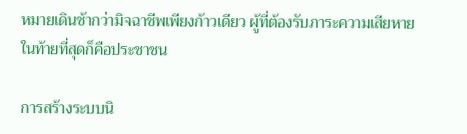หมายเดินช้ากว่ามิจฉาชีพเพียงก้าวเดียว ผู้ที่ต้องรับภาระความเสียหายในท้ายที่สุดก็คือประชาชน

การสร้างระบบนิ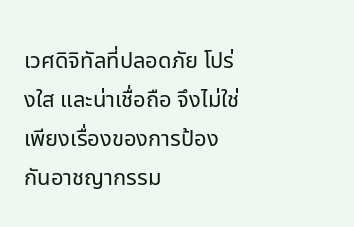เวศดิจิทัลที่ปลอดภัย โปร่งใส และน่าเชื่อถือ จึงไม่ใช่เพียงเรื่องของการป้องกันอาชญากรรม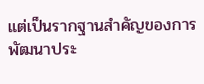แต่เป็นรากฐานสำคัญของการพัฒนาประ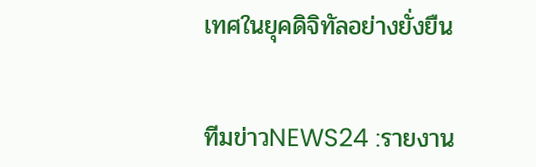เทศในยุคดิจิทัลอย่างยั่งยืน


ทีมข่าวNEWS24 :รายงาน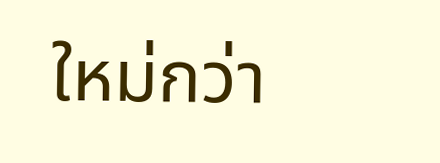ใหม่กว่า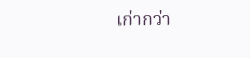เก่ากว่า